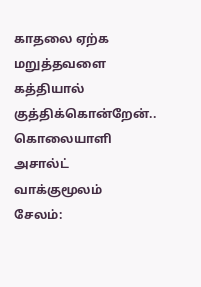காதலை ஏற்க மறுத்தவளை கத்தியால் குத்திக்கொன்றேன்.. கொலையாளி அசால்ட் வாக்குமூலம்
சேலம்: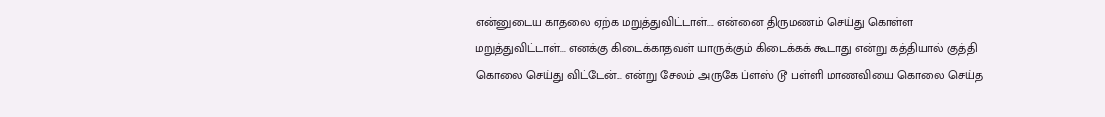என்னுடைய காதலை ஏற்க மறுத்துவிட்டாள்.... என்னை திருமணம் செய்து கொள்ள மறுத்துவிட்டாள்... எனக்கு கிடைக்காதவள் யாருக்கும் கிடைக்கக் கூடாது என்று கத்தியால் குத்தி கொலை செய்து விட்டேன்... என்று சேலம் அருகே ப்ளஸ் டூ பள்ளி மாணவியை கொலை செய்த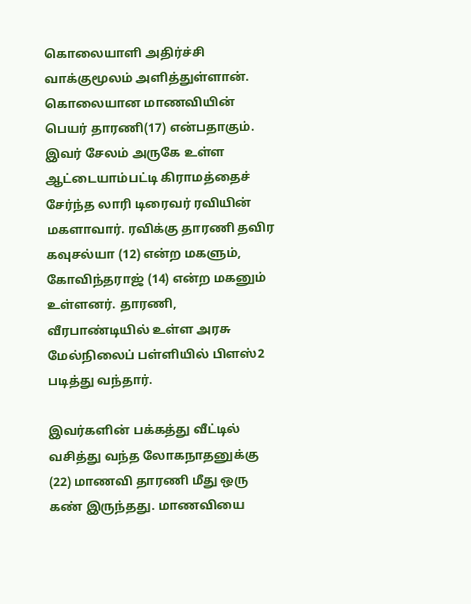கொலையாளி அதிர்ச்சி வாக்குமூலம் அளித்துள்ளான்.
கொலையான மாணவியின் பெயர் தாரணி(17) என்பதாகும். இவர் சேலம் அருகே உள்ள ஆட்டையாம்பட்டி கிராமத்தைச் சேர்ந்த லாரி டிரைவர் ரவியின் மகளாவார். ரவிக்கு தாரணி தவிர கவுசல்யா (12) என்ற மகளும், கோவிந்தராஜ் (14) என்ற மகனும் உள்ளனர். தாரணி, வீரபாண்டியில் உள்ள அரசு மேல்நிலைப் பள்ளியில் பிளஸ்2 படித்து வந்தார்.

இவர்களின் பக்கத்து வீட்டில் வசித்து வந்த லோகநாதனுக்கு (22) மாணவி தாரணி மீது ஒரு கண் இருந்தது. மாணவியை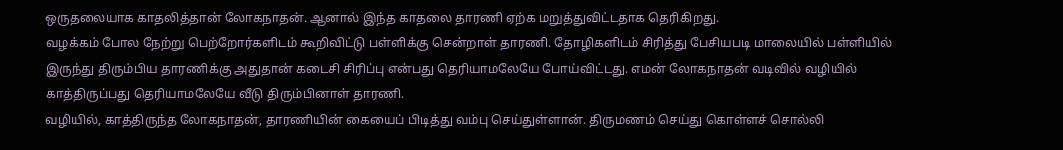ஒருதலையாக காதலித்தான் லோகநாதன். ஆனால் இந்த காதலை தாரணி ஏற்க மறுத்துவிட்டதாக தெரிகிறது.
வழக்கம் போல நேற்று பெற்றோர்களிடம் கூறிவிட்டு பள்ளிக்கு சென்றாள் தாரணி. தோழிகளிடம் சிரித்து பேசியபடி மாலையில் பள்ளியில் இருந்து திரும்பிய தாரணிக்கு அதுதான் கடைசி சிரிப்பு என்பது தெரியாமலேயே போய்விட்டது. எமன் லோகநாதன் வடிவில் வழியில் காத்திருப்பது தெரியாமலேயே வீடு திரும்பினாள் தாரணி.
வழியில், காத்திருந்த லோகநாதன், தாரணியின் கையைப் பிடித்து வம்பு செய்துள்ளான். திருமணம் செய்து கொள்ளச் சொல்லி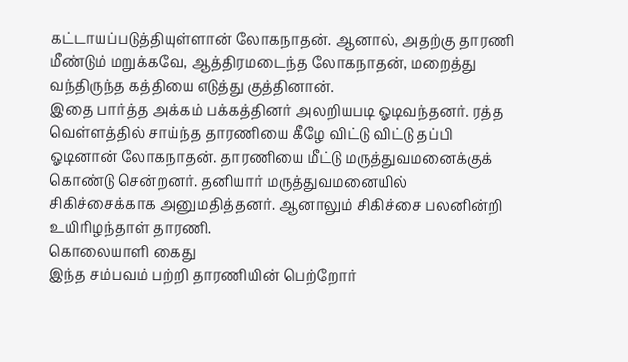கட்டாயப்படுத்தியுள்ளான் லோகநாதன். ஆனால், அதற்கு தாரணி மீண்டும் மறுக்கவே, ஆத்திரமடைந்த லோகநாதன், மறைத்து வந்திருந்த கத்தியை எடுத்து குத்தினான்.
இதை பார்த்த அக்கம் பக்கத்தினர் அலறியபடி ஓடிவந்தனர். ரத்த வெள்ளத்தில் சாய்ந்த தாரணியை கீழே விட்டு விட்டு தப்பி ஓடினான் லோகநாதன். தாரணியை மீட்டு மருத்துவமனைக்குக் கொண்டு சென்றனர். தனியார் மருத்துவமனையில் சிகிச்சைக்காக அனுமதித்தனர். ஆனாலும் சிகிச்சை பலனின்றி உயிரிழந்தாள் தாரணி.
கொலையாளி கைது
இந்த சம்பவம் பற்றி தாரணியின் பெற்றோர்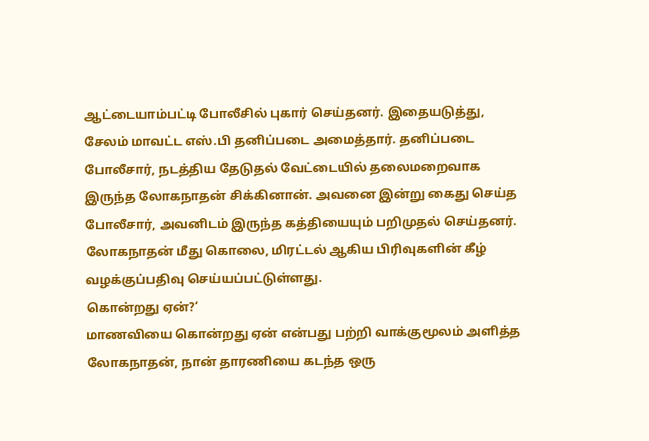ஆட்டையாம்பட்டி போலீசில் புகார் செய்தனர். இதையடுத்து, சேலம் மாவட்ட எஸ்.பி தனிப்படை அமைத்தார். தனிப்படை போலீசார், நடத்திய தேடுதல் வேட்டையில் தலைமறைவாக இருந்த லோகநாதன் சிக்கினான். அவனை இன்று கைது செய்த போலீசார், அவனிடம் இருந்த கத்தியையும் பறிமுதல் செய்தனர். லோகநாதன் மீது கொலை, மிரட்டல் ஆகிய பிரிவுகளின் கீழ் வழக்குப்பதிவு செய்யப்பட்டுள்ளது.
கொன்றது ஏன்?‘
மாணவியை கொன்றது ஏன் என்பது பற்றி வாக்குமூலம் அளித்த லோகநாதன், நான் தாரணியை கடந்த ஒரு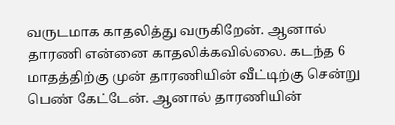வருடமாக காதலித்து வருகிறேன். ஆனால் தாரணி என்னை காதலிக்கவில்லை. கடந்த 6 மாதத்திற்கு முன் தாரணியின் வீட்டிற்கு சென்று பெண் கேட்டேன். ஆனால் தாரணியின்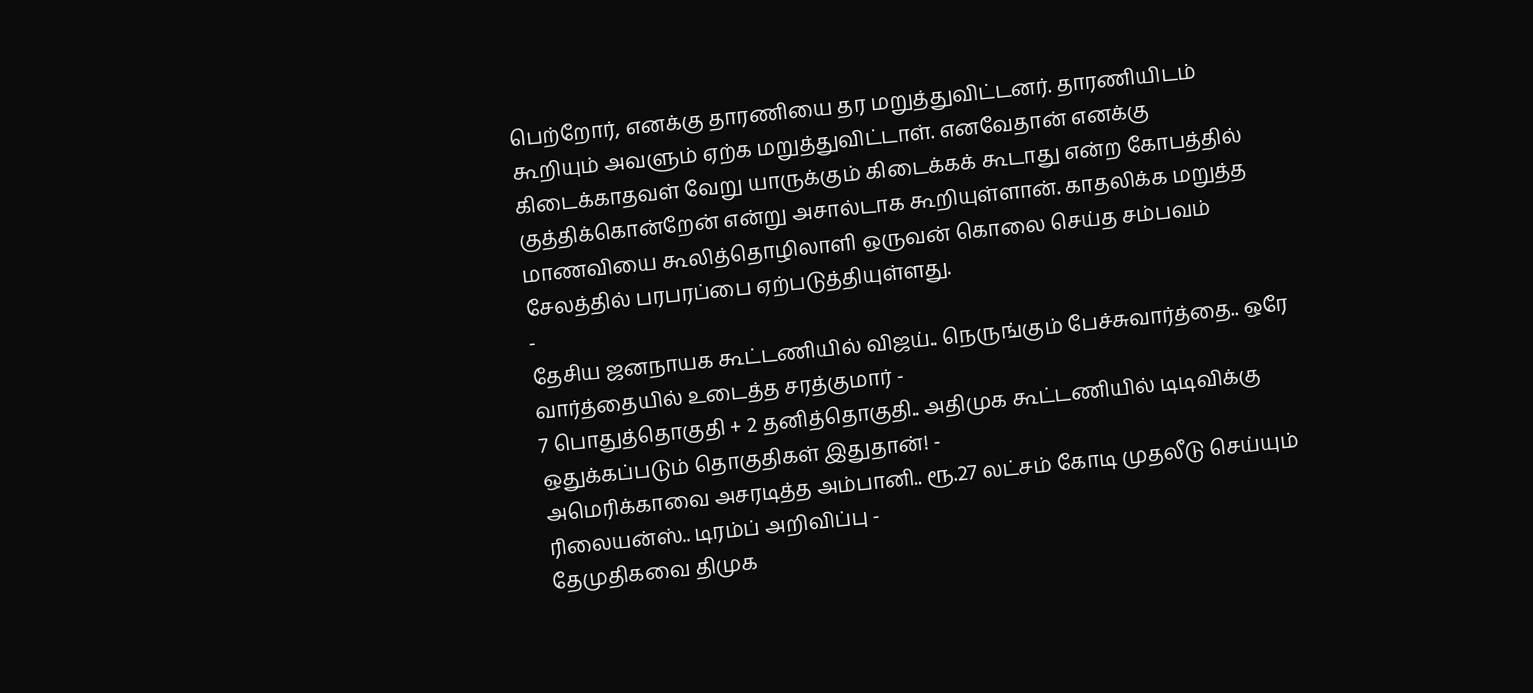பெற்றோர், எனக்கு தாரணியை தர மறுத்துவிட்டனர். தாரணியிடம் கூறியும் அவளும் ஏற்க மறுத்துவிட்டாள். எனவேதான் எனக்கு கிடைக்காதவள் வேறு யாருக்கும் கிடைக்கக் கூடாது என்ற கோபத்தில் குத்திக்கொன்றேன் என்று அசால்டாக கூறியுள்ளான். காதலிக்க மறுத்த மாணவியை கூலித்தொழிலாளி ஒருவன் கொலை செய்த சம்பவம் சேலத்தில் பரபரப்பை ஏற்படுத்தியுள்ளது.
-
தேசிய ஜனநாயக கூட்டணியில் விஜய்.. நெருங்கும் பேச்சுவார்த்தை.. ஒரே வார்த்தையில் உடைத்த சரத்குமார் -
7 பொதுத்தொகுதி + 2 தனித்தொகுதி.. அதிமுக கூட்டணியில் டிடிவிக்கு ஒதுக்கப்படும் தொகுதிகள் இதுதான்! -
அமெரிக்காவை அசரடித்த அம்பானி.. ரூ.27 லட்சம் கோடி முதலீடு செய்யும் ரிலையன்ஸ்.. டிரம்ப் அறிவிப்பு -
தேமுதிகவை திமுக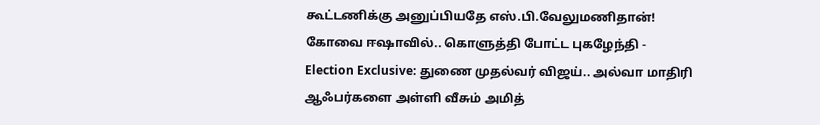கூட்டணிக்கு அனுப்பியதே எஸ்.பி.வேலுமணிதான்! கோவை ஈஷாவில்.. கொளுத்தி போட்ட புகழேந்தி -
Election Exclusive: துணை முதல்வர் விஜய்.. அல்வா மாதிரி ஆஃபர்களை அள்ளி வீசும் அமித்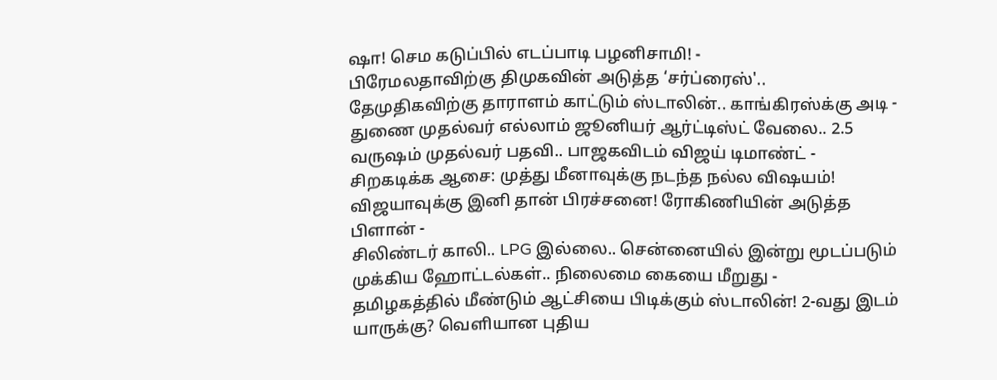ஷா! செம கடுப்பில் எடப்பாடி பழனிசாமி! -
பிரேமலதாவிற்கு திமுகவின் அடுத்த ‘சர்ப்ரைஸ்'.. தேமுதிகவிற்கு தாராளம் காட்டும் ஸ்டாலின்.. காங்கிரஸ்க்கு அடி -
துணை முதல்வர் எல்லாம் ஜூனியர் ஆர்ட்டிஸ்ட் வேலை.. 2.5 வருஷம் முதல்வர் பதவி.. பாஜகவிடம் விஜய் டிமாண்ட் -
சிறகடிக்க ஆசை: முத்து மீனாவுக்கு நடந்த நல்ல விஷயம்! விஜயாவுக்கு இனி தான் பிரச்சனை! ரோகிணியின் அடுத்த பிளான் -
சிலிண்டர் காலி.. LPG இல்லை.. சென்னையில் இன்று மூடப்படும் முக்கிய ஹோட்டல்கள்.. நிலைமை கையை மீறுது -
தமிழகத்தில் மீண்டும் ஆட்சியை பிடிக்கும் ஸ்டாலின்! 2-வது இடம் யாருக்கு? வெளியான புதிய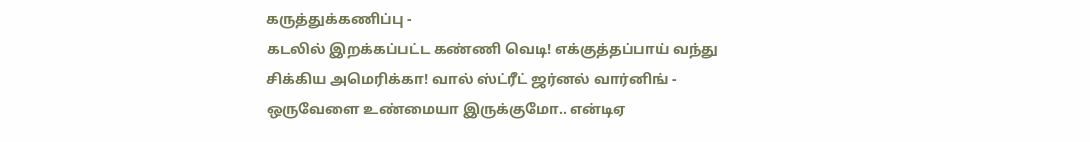கருத்துக்கணிப்பு -
கடலில் இறக்கப்பட்ட கண்ணி வெடி! எக்குத்தப்பாய் வந்து சிக்கிய அமெரிக்கா! வால் ஸ்ட்ரீட் ஜர்னல் வார்னிங் -
ஒருவேளை உண்மையா இருக்குமோ.. என்டிஏ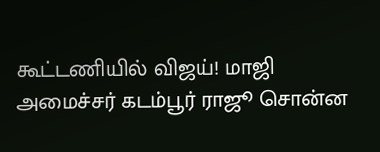கூட்டணியில் விஜய்! மாஜி அமைச்சர் கடம்பூர் ராஜூ சொன்ன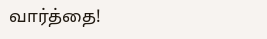வார்த்தை!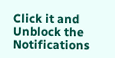Click it and Unblock the Notifications